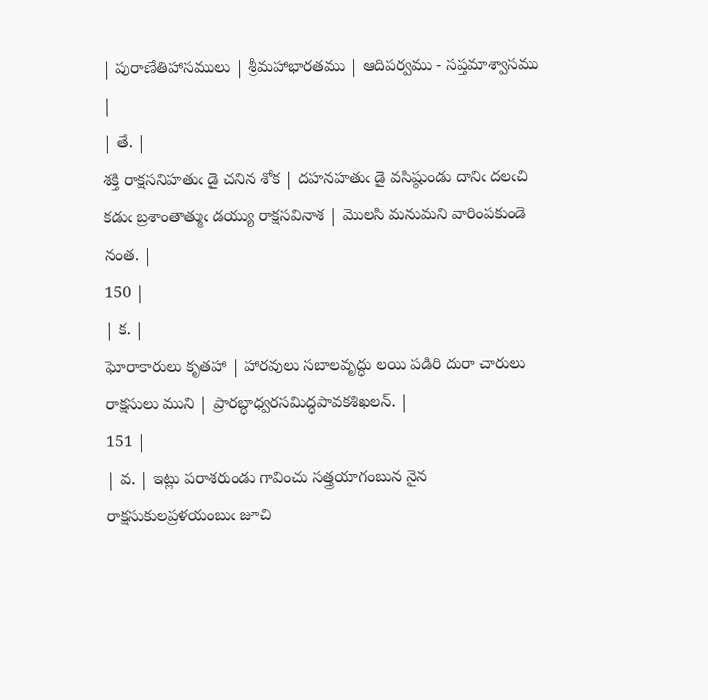| పురాణేతిహాసములు | శ్రీమహాభారతము | ఆదిపర్వము - సప్తమాశ్వాసము |
| తే. |
శక్తి రాక్షసనిహతుఁ డై చనిన శోక | దహనహతుఁ డై వసిష్ఠుండు దానిఁ దలఁచి కడుఁ బ్రశాంతాత్ముఁ డయ్యు రాక్షసవినాశ | మొలసి మనుమని వారింపకుండె నంత. |
150 |
| క. |
ఘోరాకారులు కృతహా | హారవులు సబాలవృద్ధు లయి పడిరి దురా చారులు రాక్షసులు ముని | ప్రారబ్ధాధ్వరసమిద్ధపావకశిఖలన్. |
151 |
| వ. | ఇట్లు పరాశరుండు గావించు సత్త్రయాగంబున నైన రాక్షసుకులప్రళయంబుఁ జూచి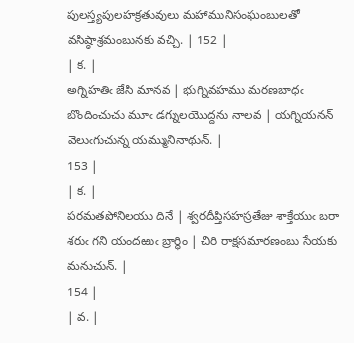పులస్త్యపులహక్రతువులు మహామునిసంఘంబులతో వసిష్ఠాశ్రమంబునకు వచ్చి. | 152 |
| క. |
అగ్నిహతిఁ జేసి మానవ | భుగ్నివహము మరణబాధఁ బొందించుచు మూఁ డగ్నులయొద్దను నాలవ | యగ్నియనన్ వెలుఁగుచున్న యమ్మునినాథున్. |
153 |
| క. |
పరమతపోనిలయు దినే | శ్వరదీప్తిసహస్రతేజు శాక్తేయుఁ బరా శరుఁ గని యందఱుఁ బ్రార్థిం | చిరి రాక్షసమారణంబు సేయకు మనుచున్. |
154 |
| వ. |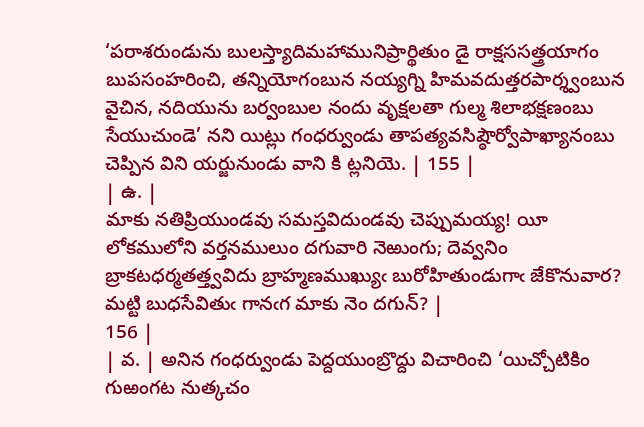‘పరాశరుండును బులస్త్యాదిమహామునిప్రార్థితుం డై రాక్షససత్త్రయాగం బుపసంహరించి, తన్నియోగంబున నయ్యగ్ని హిమవదుత్తరపార్శ్వంబున వైచిన, నదియును బర్వంబుల నందు వృక్షలతా గుల్మ శిలాభక్షణంబు సేయుచుండె’ నని యిట్లు గంధర్వుండు తాపత్యవసిష్ఠౌర్వోపాఖ్యానంబు చెప్పిన విని యర్జునుండు వాని కి ట్లనియె. | 155 |
| ఉ. |
మాకు నతిప్రియుండవు సమస్తవిదుండవు చెప్పుమయ్య! యీ లోకములోని వర్తనములుం దగువారి నెఱుంగు; దెవ్వనిం బ్రాకటధర్మతత్త్వవిదు బ్రాహ్మణముఖ్యుఁ బురోహితుండుగాఁ జేకొనువార? మట్టి బుధసేవితుఁ గానఁగ మాకు నెం దగున్? |
156 |
| వ. | అనిన గంధర్వుండు పెద్దయుంబ్రొద్దు విచారించి ‘యిచ్చోటికిం గుఱంగట నుత్కచం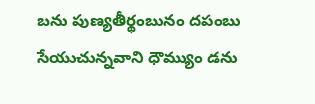బను పుణ్యతీర్థంబునం దపంబు సేయుచున్నవాని ధౌమ్యుం డను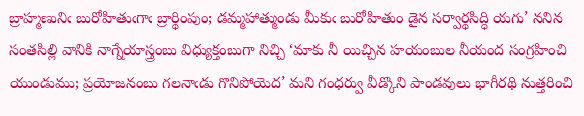బ్రాహ్మణునిఁ బురోహితుఁగాఁ బ్రార్థింపుం; డమ్మహాత్ముండు మీకుఁ బురోహితుం డైన సర్వార్థసిద్ధి యగు’ ననిన సంతసిల్లి వానికి నాగ్నేయాస్త్రంబు విధ్యుక్తంబుగా నిచ్చి ‘మాకు నీ యిచ్చిన హయంబుల నీయంద సంగ్రహించి యుండుము; ప్రయోజనంబు గలనాఁడు గొనిపోయెద’ మని గంధర్వు వీడ్కొని పాండవులు భాగీరథి నుత్తరించి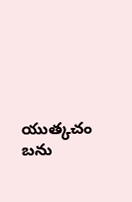యుత్కచం బను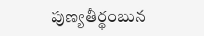పుణ్యతీర్థంబున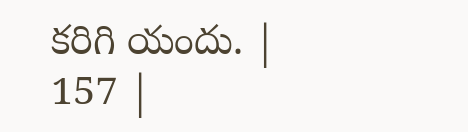కరిగి యందు. | 157 |